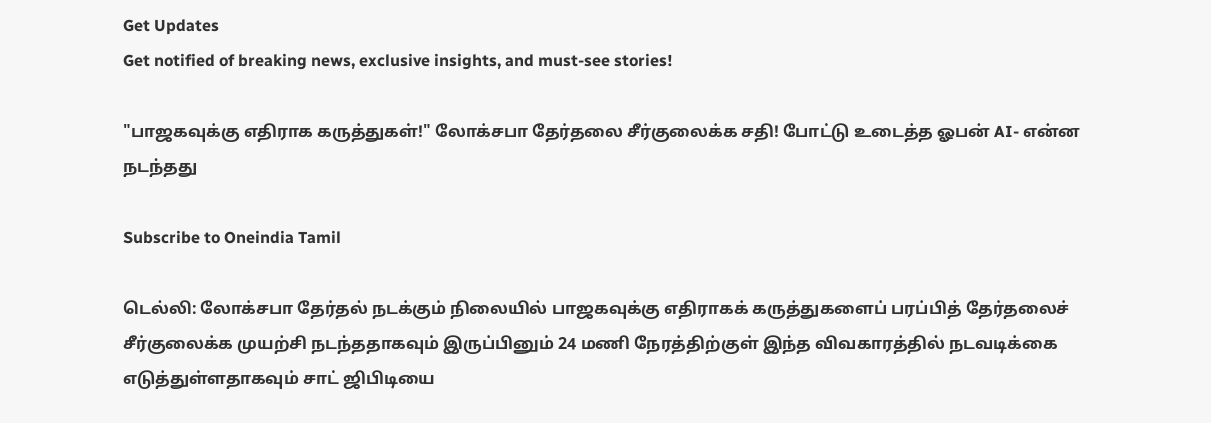Get Updates
Get notified of breaking news, exclusive insights, and must-see stories!

"பாஜகவுக்கு எதிராக கருத்துகள்!" லோக்சபா தேர்தலை சீர்குலைக்க சதி! போட்டு உடைத்த ஓபன் AI- என்ன நடந்தது

Subscribe to Oneindia Tamil

டெல்லி: லோக்சபா தேர்தல் நடக்கும் நிலையில் பாஜகவுக்கு எதிராகக் கருத்துகளைப் பரப்பித் தேர்தலைச் சீர்குலைக்க முயற்சி நடந்ததாகவும் இருப்பினும் 24 மணி நேரத்திற்குள் இந்த விவகாரத்தில் நடவடிக்கை எடுத்துள்ளதாகவும் சாட் ஜிபிடியை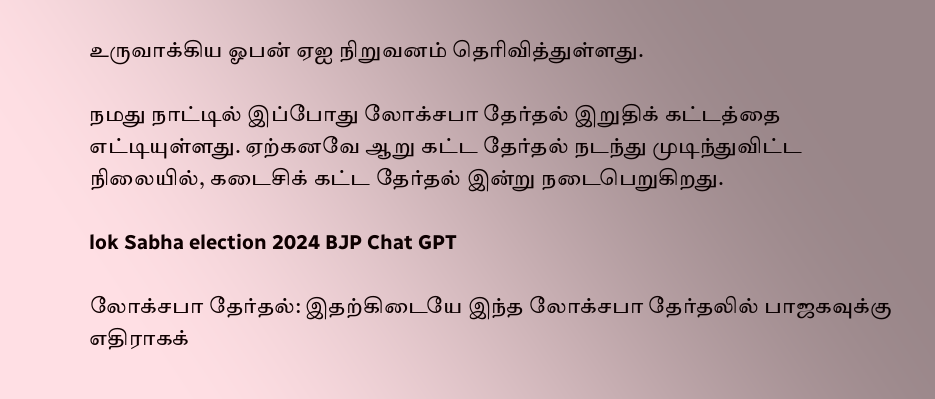உருவாக்கிய ஓபன் ஏஐ நிறுவனம் தெரிவித்துள்ளது.

நமது நாட்டில் இப்போது லோக்சபா தேர்தல் இறுதிக் கட்டத்தை எட்டியுள்ளது. ஏற்கனவே ஆறு கட்ட தேர்தல் நடந்து முடிந்துவிட்ட நிலையில், கடைசிக் கட்ட தேர்தல் இன்று நடைபெறுகிறது.

lok Sabha election 2024 BJP Chat GPT

லோக்சபா தேர்தல்: இதற்கிடையே இந்த லோக்சபா தேர்தலில் பாஜகவுக்கு எதிராகக்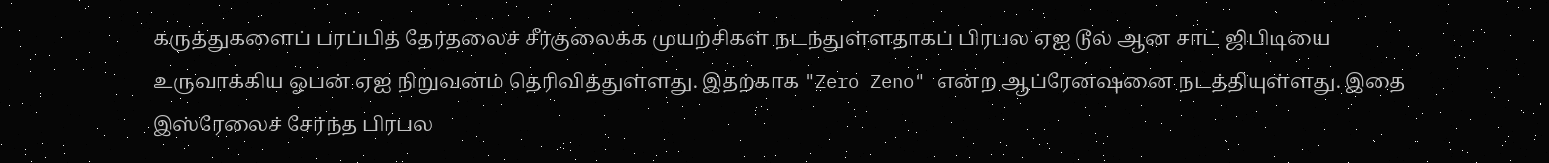கருத்துகளைப் பரப்பித் தேர்தலைச் சீர்குலைக்க முயற்சிகள் நடந்துள்ளதாகப் பிரபல ஏஐ டூல் ஆன சாட் ஜிபிடியை உருவாக்கிய ஓபன் ஏஐ நிறுவனம் தெரிவித்துள்ளது. இதற்காக "Zero Zeno" என்ற ஆப்ரேனஷனை நடத்தியுள்ளது. இதை இஸ்ரேலைச் சேர்ந்த பிரபல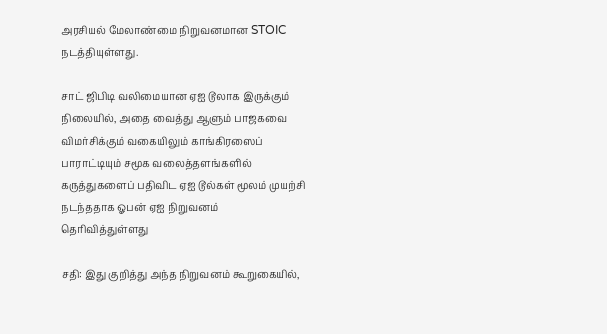அரசியல் மேலாண்மை நிறுவனமான STOIC நடத்தியுள்ளது.

சாட் ஜிபிடி வலிமையான ஏஐ டூலாக இருக்கும் நிலையில், அதை வைத்து ஆளும் பாஜகவை விமர்சிக்கும் வகையிலும் காங்கிரஸைப் பாராட்டியும் சமூக வலைத்தளங்களில் கருத்துகளைப் பதிவிட ஏஐ டூல்கள் மூலம் முயற்சி நடந்ததாக ஓபன் ஏஐ நிறுவனம் தெரிவித்துள்ளது

சதி: இது குறித்து அந்த நிறுவனம் கூறுகையில்,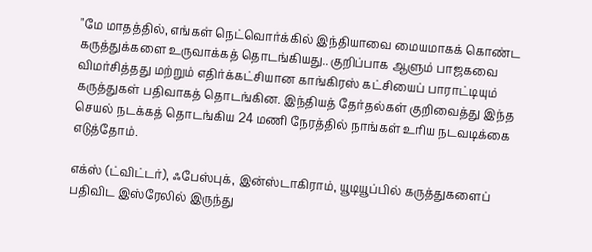"மே மாதத்தில், எங்கள் நெட்வொர்க்கில் இந்தியாவை மையமாகக் கொண்ட கருத்துக்களை உருவாக்கத் தொடங்கியது.. குறிப்பாக ஆளும் பாஜகவை விமர்சித்தது மற்றும் எதிர்க்கட்சியான காங்கிரஸ் கட்சியைப் பாராட்டியும் கருத்துகள் பதிவாகத் தொடங்கின. இந்தியத் தேர்தல்கள் குறிவைத்து இந்த செயல் நடக்கத் தொடங்கிய 24 மணி நேரத்தில் நாங்கள் உரிய நடவடிக்கை எடுத்தோம்.

எக்ஸ் (ட்விட்டர்), ஃபேஸ்புக், இன்ஸ்டாகிராம், யூடியூப்பில் கருத்துகளைப் பதிவிட இஸ்ரேலில் இருந்து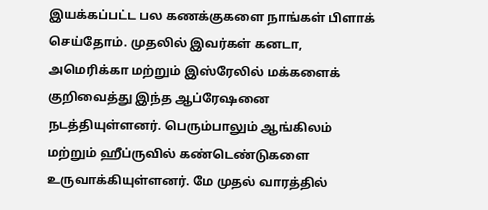இயக்கப்பட்ட பல கணக்குகளை நாங்கள் பிளாக் செய்தோம். முதலில் இவர்கள் கனடா, அமெரிக்கா மற்றும் இஸ்ரேலில் மக்களைக் குறிவைத்து இந்த ஆப்ரேஷனை நடத்தியுள்ளனர். பெரும்பாலும் ஆங்கிலம் மற்றும் ஹீப்ருவில் கண்டெண்டுகளை உருவாக்கியுள்ளனர். மே முதல் வாரத்தில்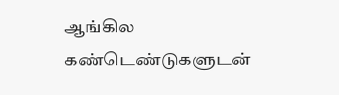ஆங்கில கண்டெண்டுகளுடன்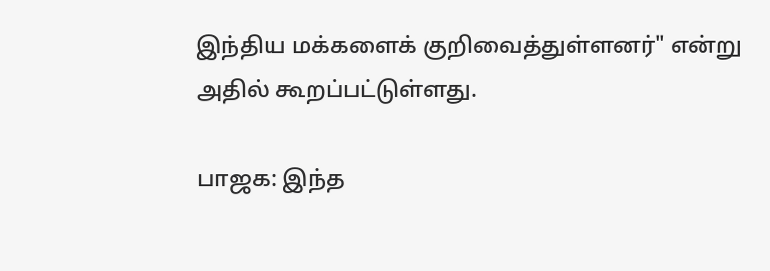இந்திய மக்களைக் குறிவைத்துள்ளனர்" என்று அதில் கூறப்பட்டுள்ளது.

பாஜக: இந்த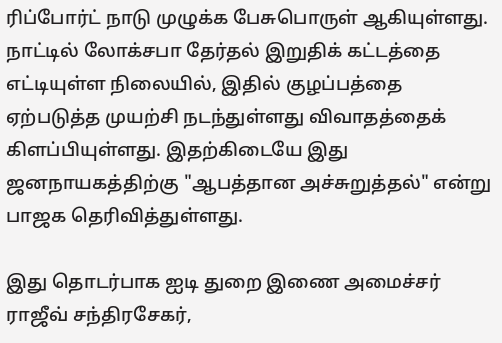ரிப்போர்ட் நாடு முழுக்க பேசுபொருள் ஆகியுள்ளது. நாட்டில் லோக்சபா தேர்தல் இறுதிக் கட்டத்தை எட்டியுள்ள நிலையில், இதில் குழப்பத்தை ஏற்படுத்த முயற்சி நடந்துள்ளது விவாதத்தைக் கிளப்பியுள்ளது. இதற்கிடையே இது ஜனநாயகத்திற்கு "ஆபத்தான அச்சுறுத்தல்" என்று பாஜக தெரிவித்துள்ளது.

இது தொடர்பாக ஐடி துறை இணை அமைச்சர் ராஜீவ் சந்திரசேகர்,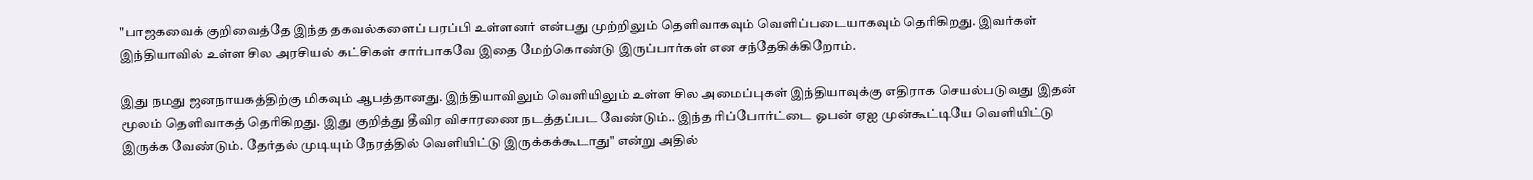"பாஜகவைக் குறிவைத்தே இந்த தகவல்களைப் பரப்பி உள்ளனர் என்பது முற்றிலும் தெளிவாகவும் வெளிப்படையாகவும் தெரிகிறது. இவர்கள் இந்தியாவில் உள்ள சில அரசியல் கட்சிகள் சார்பாகவே இதை மேற்கொண்டு இருப்பார்கள் என சந்தேகிக்கிறோம்.

இது நமது ஜனநாயகத்திற்கு மிகவும் ஆபத்தானது. இந்தியாவிலும் வெளியிலும் உள்ள சில அமைப்புகள் இந்தியாவுக்கு எதிராக செயல்படுவது இதன் மூலம் தெளிவாகத் தெரிகிறது. இது குறித்து தீவிர விசாரணை நடத்தப்பட வேண்டும்.. இந்த ரிப்போர்ட்டை ஓபன் ஏஐ முன்கூட்டியே வெளியிட்டு இருக்க வேண்டும். தேர்தல் முடியும் நேரத்தில் வெளியிட்டு இருக்கக்கூடாது" என்று அதில்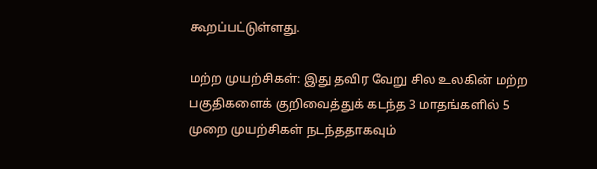கூறப்பட்டுள்ளது.

மற்ற முயற்சிகள்: இது தவிர வேறு சில உலகின் மற்ற பகுதிகளைக் குறிவைத்துக் கடந்த 3 மாதங்களில் 5 முறை முயற்சிகள் நடந்ததாகவும்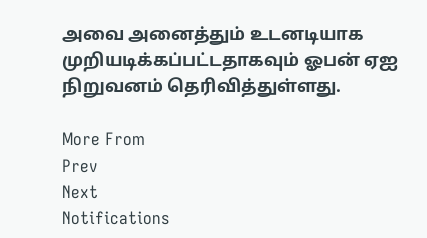அவை அனைத்தும் உடனடியாக முறியடிக்கப்பட்டதாகவும் ஓபன் ஏஐ நிறுவனம் தெரிவித்துள்ளது.

More From
Prev
Next
Notifications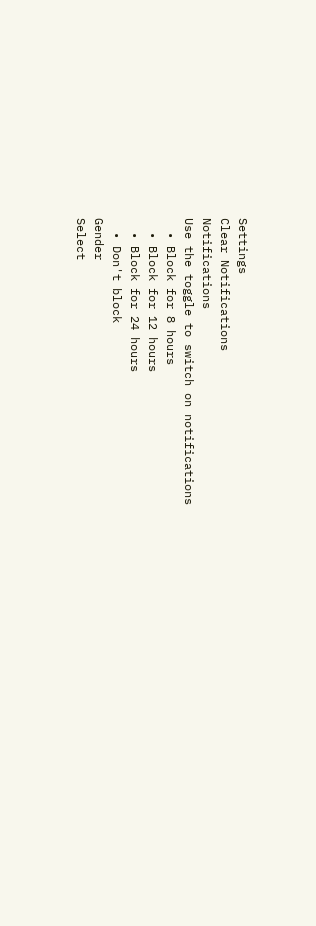Settings
Clear Notifications
Notifications
Use the toggle to switch on notifications
  • Block for 8 hours
  • Block for 12 hours
  • Block for 24 hours
  • Don't block
Gender
Select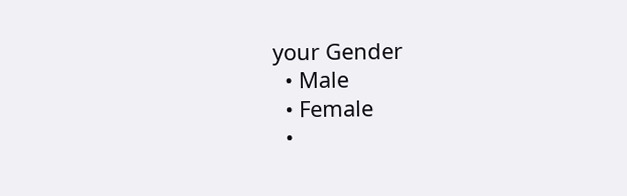your Gender
  • Male
  • Female
  •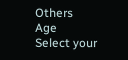Others
Age
Select your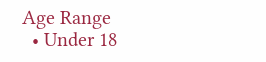Age Range
  • Under 18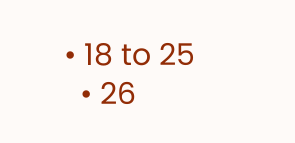• 18 to 25
  • 26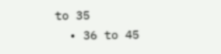to 35
  • 36 to 45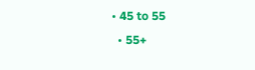• 45 to 55
  • 55+